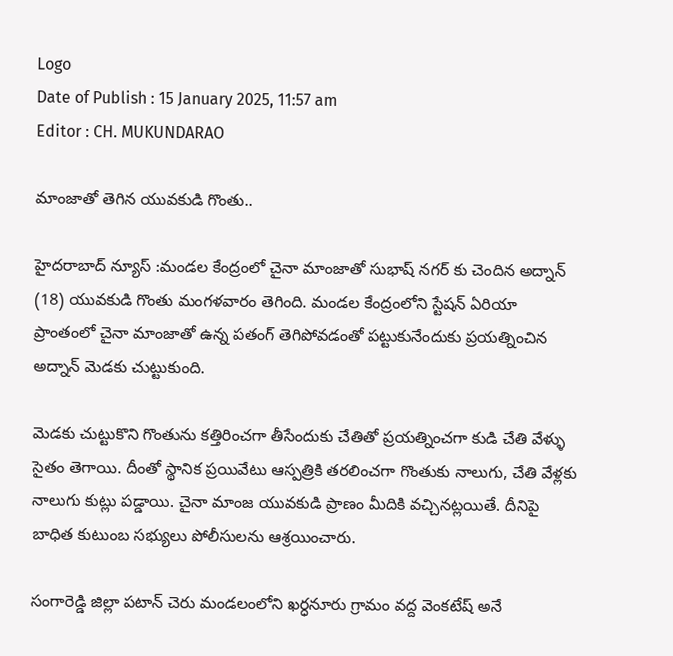Logo
Date of Publish : 15 January 2025, 11:57 am
Editor : CH. MUKUNDARAO

మాంజాతో తెగిన యువకుడి గొంతు..

హైదరాబాద్ న్యూస్ :మండల కేంద్రంలో చైనా మాంజాతో సుభాష్ నగర్ కు చెందిన అద్నాన్ (18) యువకుడి గొంతు మంగళవారం తెగింది. మండల కేంద్రంలోని స్టేషన్ ఏరియా ప్రాంతంలో చైనా మాంజాతో ఉన్న పతంగ్ తెగిపోవడంతో పట్టుకునేందుకు ప్రయత్నించిన అద్నాన్ మెడకు చుట్టుకుంది.

మెడకు చుట్టుకొని గొంతును కత్తిరించగా తీసేందుకు చేతితో ప్రయత్నించగా కుడి చేతి వేళ్ళు సైతం తెగాయి. దీంతో స్థానిక ప్రయివేటు ఆస్పత్రికి తరలించగా గొంతుకు నాలుగు, చేతి వేళ్లకు నాలుగు కుట్లు పడ్డాయి. చైనా మాంజ యువకుడి ప్రాణం మీదికి వచ్చినట్లయితే. దీనిపై బాధిత కుటుంబ సభ్యులు పోలీసులను ఆశ్రయించారు.

సంగారెడ్డి జిల్లా పటాన్ చెరు మండలంలోని ఖర్ధనూరు గ్రామం వద్ద వెంకటేష్ అనే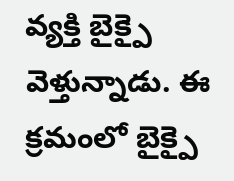వ్యక్తి బైక్పై వెళ్తున్నాడు. ఈ క్రమంలో బైక్పై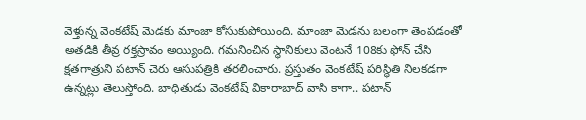వెళ్తున్న వెంకటేష్ మెడకు మాంజా కోసుకుపోయింది. మాంజా మెడను బలంగా తెంపడంతో అతడికి తీవ్ర రక్తస్రావం అయ్యింది. గమనించిన స్థానికులు వెంటనే 108కు ఫోన్ చేసి క్షతగాత్రుని పటాన్ చెరు ఆసుపత్రికి తరలించారు. ప్రస్తుతం వెంకటేష్ పరిస్థితి నిలకడగా ఉన్నట్లు తెలుస్తోంది. బాధితుడు వెంకటేష్ వికారాబాద్ వాసి కాగా.. పటాన్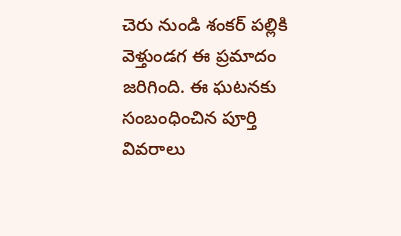చెరు నుండి శంకర్ పల్లికి వెళ్తుండగ ఈ ప్రమాదం జరిగింది. ఈ ఘటనకు సంబంధించిన పూర్తి వివరాలు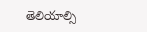తెలియాల్సి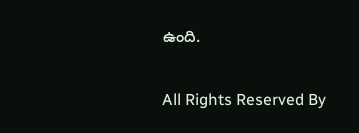ఉంది.


All Rights Reserved By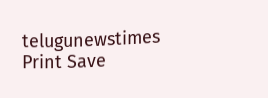telugunewstimes
Print Save